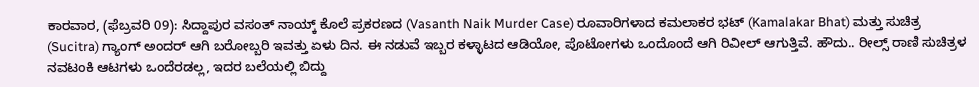ಕಾರವಾರ, (ಫೆಬ್ರವರಿ 09): ಸಿದ್ದಾಪುರ ವಸಂತ್ ನಾಯ್ಕ್ ಕೊಲೆ ಪ್ರಕರಣದ (Vasanth Naik Murder Case) ರೂವಾರಿಗಳಾದ ಕಮಲಾಕರ ಭಟ್ (Kamalakar Bhat) ಮತ್ತು ಸುಚಿತ್ರ (Sucitra) ಗ್ಯಾಂಗ್ ಅಂದರ್ ಆಗಿ ಬರೋಬ್ಬರಿ ಇವತ್ತು ಏಳು ದಿನ. ಈ ನಡುವೆ ಇಬ್ಬರ ಕಳ್ಳಾಟದ ಆಡಿಯೋ, ಪೊಟೋಗಳು ಒಂದೊಂದೆ ಆಗಿ ರಿವೀಲ್ ಆಗುತ್ತಿವೆ. ಹೌದು.. ರೀಲ್ಸ್ ರಾಣಿ ಸುಚಿತ್ರಳ ನವಟಂಕಿ ಆಟಗಳು ಒಂದೆರಡಲ್ಲ, ಇದರ ಬಲೆಯಲ್ಲಿ ಬಿದ್ದು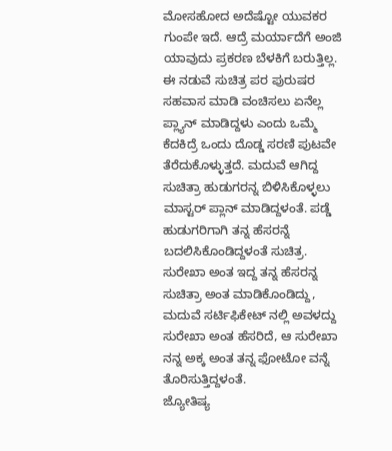ಮೋಸಹೋದ ಅದೆಷ್ಟೋ ಯುವಕರ ಗುಂಪೇ ಇದೆ. ಆದ್ರೆ ಮರ್ಯಾದೆಗೆ ಅಂಜಿ ಯಾವುದು ಪ್ರಕರಣ ಬೆಳಕಿಗೆ ಬರುತ್ತಿಲ್ಲ. ಈ ನಡುವೆ ಸುಚಿತ್ರ ಪರ ಪುರುಷರ ಸಹವಾಸ ಮಾಡಿ ವಂಚಿಸಲು ಏನೆಲ್ಲ ಪ್ಲ್ಯಾನ್ ಮಾಡಿದ್ದಳು ಎಂದು ಒಮ್ಮೆ ಕೆದಕಿದ್ರೆ ಒಂದು ದೊಡ್ಡ ಸರಣಿ ಪುಟವೇ ತೆರೆದುಕೊಳ್ಳುತ್ತದೆ. ಮದುವೆ ಆಗಿದ್ದ ಸುಚಿತ್ರಾ ಹುಡುಗರನ್ನ ಬಿಳಿಸಿಕೊಳ್ಳಲು ಮಾಸ್ಟರ್ ಪ್ಲಾನ್ ಮಾಡಿದ್ದಳಂತೆ. ಪಡ್ಡೆ ಹುಡುಗರಿಗಾಗಿ ತನ್ನ ಹೆಸರನ್ನೆ ಬದಲಿಸಿಕೊಂಡಿದ್ದಳಂತೆ ಸುಚಿತ್ರ. ಸುರೇಖಾ ಅಂತ ಇದ್ದ ತನ್ನ ಹೆಸರನ್ನ ಸುಚಿತ್ರಾ ಅಂತ ಮಾಡಿಕೊಂಡಿದ್ದು, ಮದುವೆ ಸರ್ಟಿಫಿಕೇಟ್ ನಲ್ಲಿ ಅವಳದ್ದು ಸುರೇಖಾ ಅಂತ ಹೆಸರಿದೆ, ಆ ಸುರೇಖಾ ನನ್ನ ಅಕ್ಕ ಅಂತ ತನ್ನ ಫೋಟೋ ವನ್ನೆ ತೊರಿಸುತ್ತಿದ್ದಳಂತೆ.
ಜ್ಯೋತಿಷ್ಯ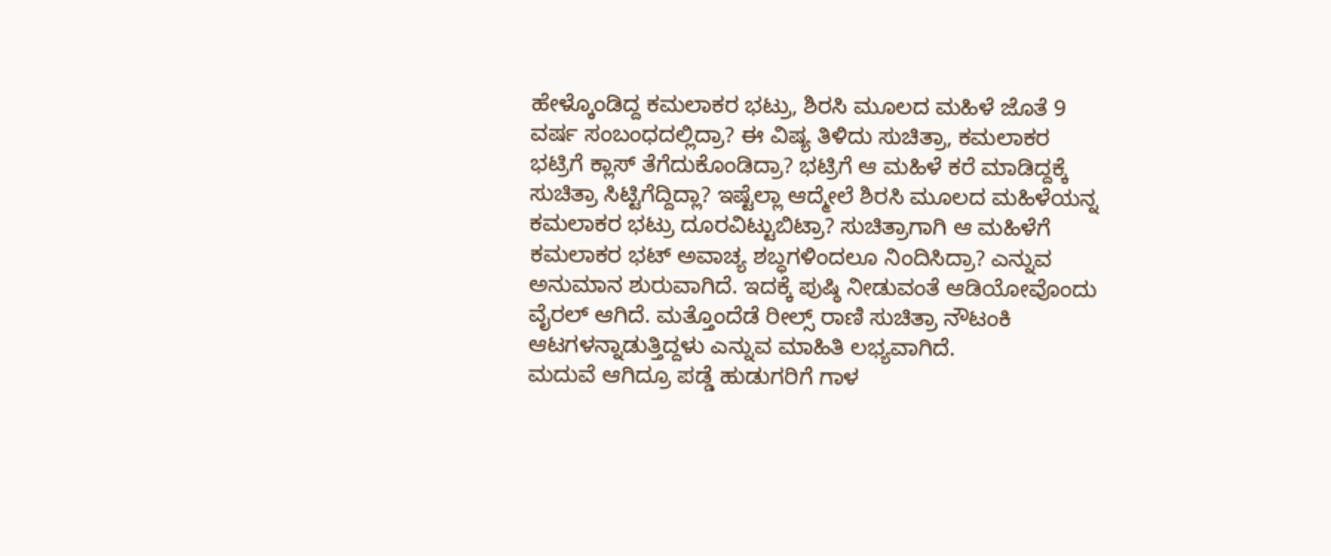ಹೇಳ್ಕೊಂಡಿದ್ದ ಕಮಲಾಕರ ಭಟ್ರು, ಶಿರಸಿ ಮೂಲದ ಮಹಿಳೆ ಜೊತೆ 9 ವರ್ಷ ಸಂಬಂಧದಲ್ಲಿದ್ರಾ? ಈ ವಿಷ್ಯ ತಿಳಿದು ಸುಚಿತ್ರಾ, ಕಮಲಾಕರ ಭಟ್ರಿಗೆ ಕ್ಲಾಸ್ ತೆಗೆದುಕೊಂಡಿದ್ರಾ? ಭಟ್ರಿಗೆ ಆ ಮಹಿಳೆ ಕರೆ ಮಾಡಿದ್ದಕ್ಕೆ ಸುಚಿತ್ರಾ ಸಿಟ್ಟಿಗೆದ್ದಿದ್ಲಾ? ಇಷ್ಟೆಲ್ಲಾ ಆದ್ಮೇಲೆ ಶಿರಸಿ ಮೂಲದ ಮಹಿಳೆಯನ್ನ ಕಮಲಾಕರ ಭಟ್ರು ದೂರವಿಟ್ಟುಬಿಟ್ರಾ? ಸುಚಿತ್ರಾಗಾಗಿ ಆ ಮಹಿಳೆಗೆ ಕಮಲಾಕರ ಭಟ್ ಅವಾಚ್ಯ ಶಬ್ಧಗಳಿಂದಲೂ ನಿಂದಿಸಿದ್ರಾ? ಎನ್ನುವ ಅನುಮಾನ ಶುರುವಾಗಿದೆ. ಇದಕ್ಕೆ ಪುಷ್ಠಿ ನೀಡುವಂತೆ ಆಡಿಯೋವೊಂದು ವೈರಲ್ ಆಗಿದೆ. ಮತ್ತೊಂದೆಡೆ ರೀಲ್ಸ್ ರಾಣಿ ಸುಚಿತ್ರಾ ನೌಟಂಕಿ ಆಟಗಳನ್ನಾಡುತ್ತಿದ್ದಳು ಎನ್ನುವ ಮಾಹಿತಿ ಲಭ್ಯವಾಗಿದೆ.
ಮದುವೆ ಆಗಿದ್ರೂ ಪಡ್ಡೆ ಹುಡುಗರಿಗೆ ಗಾಳ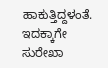ಹಾಕುತ್ತಿದ್ದಳಂತೆ. ಇದಕ್ಕಾಗೇ ಸುರೇಖಾ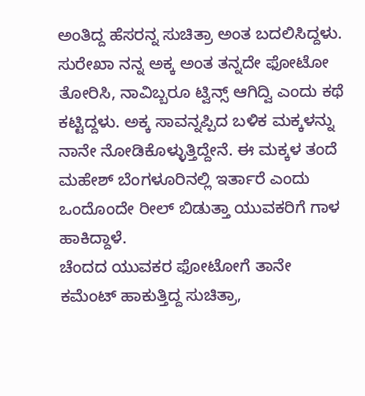ಅಂತಿದ್ದ ಹೆಸರನ್ನ ಸುಚಿತ್ರಾ ಅಂತ ಬದಲಿಸಿದ್ದಳು. ಸುರೇಖಾ ನನ್ನ ಅಕ್ಕ ಅಂತ ತನ್ನದೇ ಫೋಟೋ ತೋರಿಸಿ, ನಾವಿಬ್ಬರೂ ಟ್ವಿನ್ಸ್ ಆಗಿದ್ವಿ ಎಂದು ಕಥೆ ಕಟ್ಟಿದ್ದಳು. ಅಕ್ಕ ಸಾವನ್ನಪ್ಪಿದ ಬಳಿಕ ಮಕ್ಕಳನ್ನು ನಾನೇ ನೋಡಿಕೊಳ್ಳುತ್ತಿದ್ದೇನೆ. ಈ ಮಕ್ಕಳ ತಂದೆ ಮಹೇಶ್ ಬೆಂಗಳೂರಿನಲ್ಲಿ ಇರ್ತಾರೆ ಎಂದು ಒಂದೊಂದೇ ರೀಲ್ ಬಿಡುತ್ತಾ ಯುವಕರಿಗೆ ಗಾಳ ಹಾಕಿದ್ದಾಳೆ.
ಚೆಂದದ ಯುವಕರ ಫೋಟೋಗೆ ತಾನೇ ಕಮೆಂಟ್ ಹಾಕುತ್ತಿದ್ದ ಸುಚಿತ್ರಾ,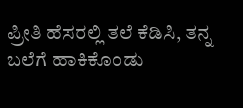ಪ್ರೀತಿ ಹೆಸರಲ್ಲಿ ತಲೆ ಕೆಡಿಸಿ, ತನ್ನ ಬಲೆಗೆ ಹಾಕಿಕೊಂಡು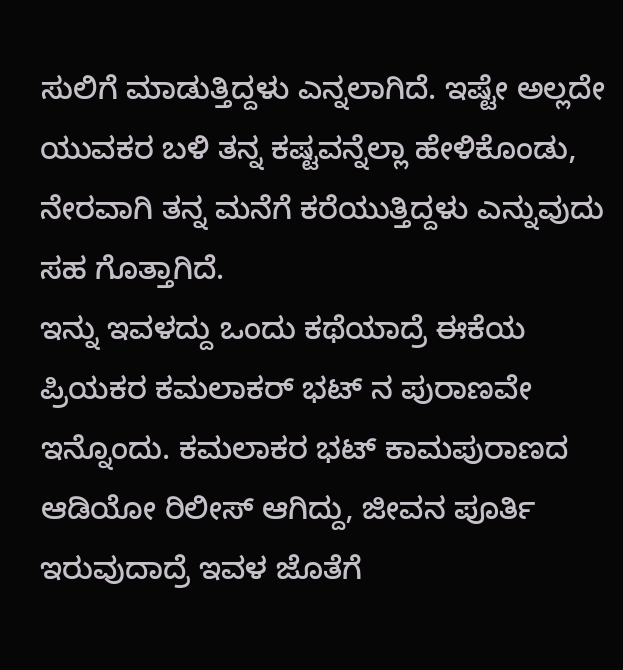ಸುಲಿಗೆ ಮಾಡುತ್ತಿದ್ದಳು ಎನ್ನಲಾಗಿದೆ. ಇಷ್ಟೇ ಅಲ್ಲದೇ ಯುವಕರ ಬಳಿ ತನ್ನ ಕಷ್ಟವನ್ನೆಲ್ಲಾ ಹೇಳಿಕೊಂಡು, ನೇರವಾಗಿ ತನ್ನ ಮನೆಗೆ ಕರೆಯುತ್ತಿದ್ದಳು ಎನ್ನುವುದು ಸಹ ಗೊತ್ತಾಗಿದೆ.
ಇನ್ನು ಇವಳದ್ದು ಒಂದು ಕಥೆಯಾದ್ರೆ ಈಕೆಯ ಪ್ರಿಯಕರ ಕಮಲಾಕರ್ ಭಟ್ ನ ಪುರಾಣವೇ ಇನ್ನೊಂದು. ಕಮಲಾಕರ ಭಟ್ ಕಾಮಪುರಾಣದ ಆಡಿಯೋ ರಿಲೀಸ್ ಆಗಿದ್ದು, ಜೀವನ ಪೂರ್ತಿ ಇರುವುದಾದ್ರೆ ಇವಳ ಜೊತೆಗೆ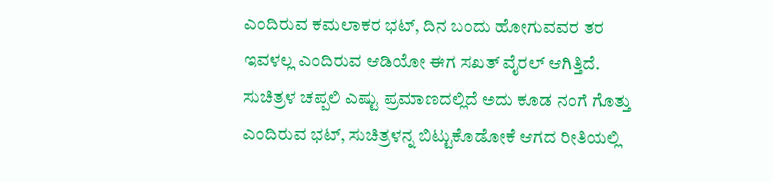ಎಂದಿರುವ ಕಮಲಾಕರ ಭಟ್, ದಿನ ಬಂದು ಹೋಗುವವರ ತರ ಇವಳಲ್ಲ ಎಂದಿರುವ ಆಡಿಯೋ ಈಗ ಸಖತ್ ವೈರಲ್ ಆಗಿತ್ತಿದೆ. ಸುಚಿತ್ರಳ ಚಪ್ಪಲಿ ಎಷ್ಟು ಪ್ರಮಾಣದಲ್ಲಿದೆ ಅದು ಕೂಡ ನಂಗೆ ಗೊತ್ತು ಎಂದಿರುವ ಭಟ್, ಸುಚಿತ್ರಳನ್ನ ಬಿಟ್ಟುಕೊಡೋಕೆ ಆಗದ ರೀತಿಯಲ್ಲಿ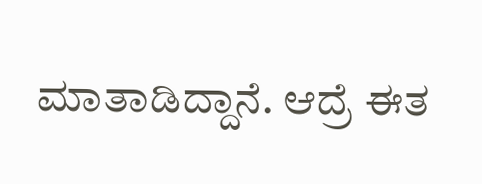ಮಾತಾಡಿದ್ದಾನೆ. ಆದ್ರೆ ಈತ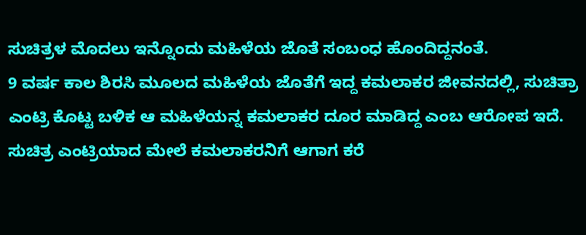ಸುಚಿತ್ರಳ ಮೊದಲು ಇನ್ನೊಂದು ಮಹಿಳೆಯ ಜೊತೆ ಸಂಬಂಧ ಹೊಂದಿದ್ದನಂತೆ.
9 ವರ್ಷ ಕಾಲ ಶಿರಸಿ ಮೂಲದ ಮಹಿಳೆಯ ಜೊತೆಗೆ ಇದ್ದ ಕಮಲಾಕರ ಜೀವನದಲ್ಲಿ, ಸುಚಿತ್ರಾ ಎಂಟ್ರಿ ಕೊಟ್ಟ ಬಳಿಕ ಆ ಮಹಿಳೆಯನ್ನ ಕಮಲಾಕರ ದೂರ ಮಾಡಿದ್ದ ಎಂಬ ಆರೋಪ ಇದೆ. ಸುಚಿತ್ರ ಎಂಟ್ರಿಯಾದ ಮೇಲೆ ಕಮಲಾಕರನಿಗೆ ಆಗಾಗ ಕರೆ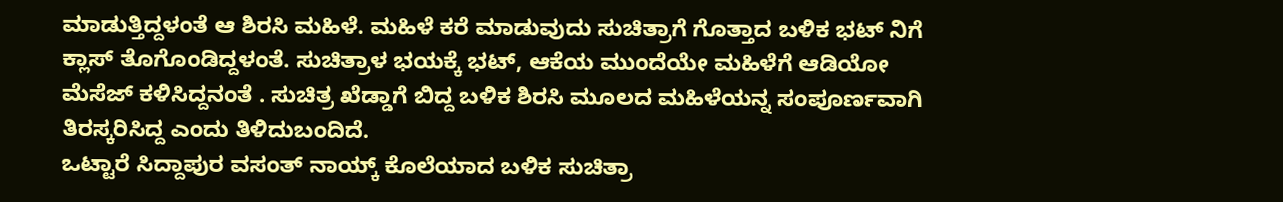ಮಾಡುತ್ತಿದ್ದಳಂತೆ ಆ ಶಿರಸಿ ಮಹಿಳೆ. ಮಹಿಳೆ ಕರೆ ಮಾಡುವುದು ಸುಚಿತ್ರಾಗೆ ಗೊತ್ತಾದ ಬಳಿಕ ಭಟ್ ನಿಗೆ ಕ್ಲಾಸ್ ತೊಗೊಂಡಿದ್ದಳಂತೆ. ಸುಚಿತ್ರಾಳ ಭಯಕ್ಕೆ ಭಟ್, ಆಕೆಯ ಮುಂದೆಯೇ ಮಹಿಳೆಗೆ ಆಡಿಯೋ ಮೆಸೆಜ್ ಕಳಿಸಿದ್ದನಂತೆ . ಸುಚಿತ್ರ ಖೆಡ್ಡಾಗೆ ಬಿದ್ದ ಬಳಿಕ ಶಿರಸಿ ಮೂಲದ ಮಹಿಳೆಯನ್ನ ಸಂಪೂರ್ಣವಾಗಿ ತಿರಸ್ಕರಿಸಿದ್ದ ಎಂದು ತಿಳಿದುಬಂದಿದೆ.
ಒಟ್ಟಾರೆ ಸಿದ್ದಾಪುರ ವಸಂತ್ ನಾಯ್ಕ್ ಕೊಲೆಯಾದ ಬಳಿಕ ಸುಚಿತ್ರಾ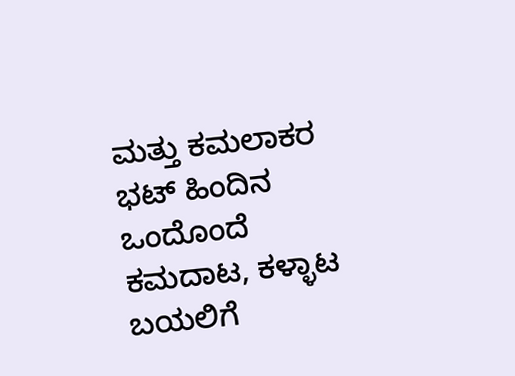ಮತ್ತು ಕಮಲಾಕರ ಭಟ್ ಹಿಂದಿನ ಒಂದೊಂದೆ ಕಮದಾಟ, ಕಳ್ಳಾಟ ಬಯಲಿಗೆ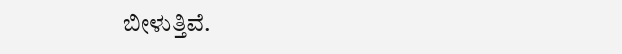ಬೀಳುತ್ತಿವೆ.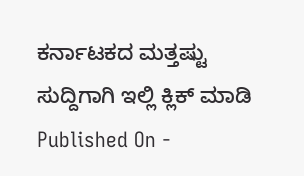ಕರ್ನಾಟಕದ ಮತ್ತಷ್ಟು ಸುದ್ದಿಗಾಗಿ ಇಲ್ಲಿ ಕ್ಲಿಕ್ ಮಾಡಿ
Published On -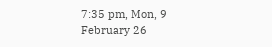7:35 pm, Mon, 9 February 26